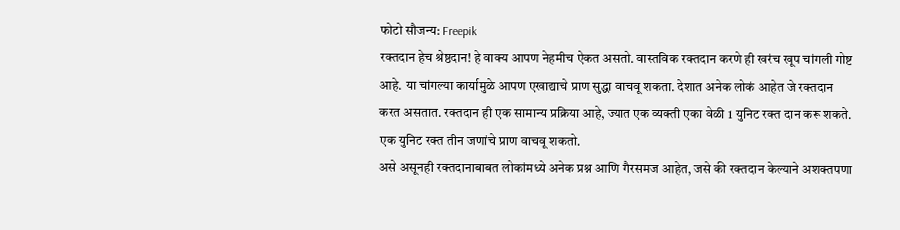फोटो सौजन्य: Freepik
रक्तदान हेच श्रेष्ठदान! हे वाक्य आपण नेहमीच ऐकत असतो. वास्तविक रक्तदान करणे ही खरंच खूप चांगली गोष्ट आहे. या चांगल्या कार्यामुळे आपण एखाद्याचे प्राण सुद्धा वाचवू शकता. देशात अनेक लोकं आहेत जे रक्तदान करत असतात. रक्तदान ही एक सामान्य प्रक्रिया आहे, ज्यात एक व्यक्ती एका वेळी 1 युनिट रक्त दान करू शकते. एक युनिट रक्त तीन जणांचे प्राण वाचवू शकतो.
असे असूनही रक्तदानाबाबत लोकांमध्ये अनेक प्रश्न आणि गैरसमज आहेत, जसे की रक्तदान केल्याने अशक्तपणा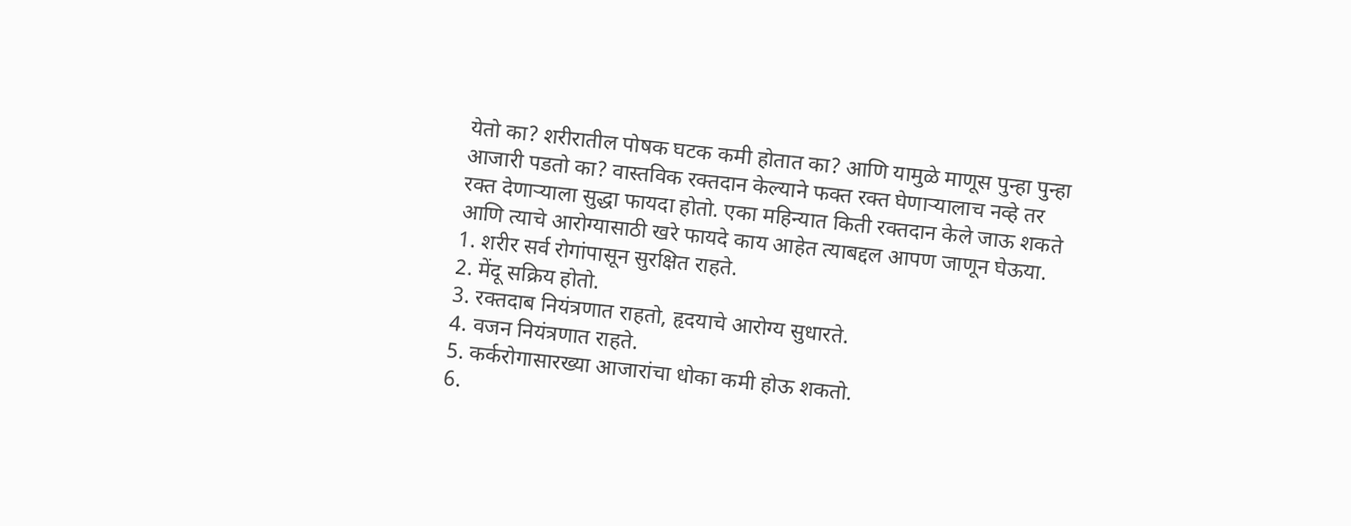येतो का? शरीरातील पोषक घटक कमी होतात का? आणि यामुळे माणूस पुन्हा पुन्हा आजारी पडतो का? वास्तविक रक्तदान केल्याने फक्त रक्त घेणाऱ्यालाच नव्हे तर रक्त देणाऱ्याला सुद्धा फायदा होतो. एका महिन्यात किती रक्तदान केले जाऊ शकते आणि त्याचे आरोग्यासाठी खरे फायदे काय आहेत त्याबद्दल आपण जाणून घेऊया.
1. शरीर सर्व रोगांपासून सुरक्षित राहते.
2. मेंदू सक्रिय होतो.
3. रक्तदाब नियंत्रणात राहतो, हृदयाचे आरोग्य सुधारते.
4. वजन नियंत्रणात राहते.
5. कर्करोगासारख्या आजारांचा धोका कमी होऊ शकतो.
6.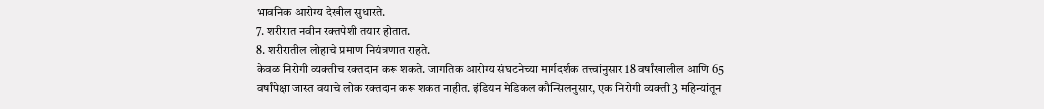भावनिक आरोग्य देखील सुधारते.
7. शरीरात नवीन रक्तपेशी तयार होतात.
8. शरीरातील लोहाचे प्रमाण नियंत्रणात राहते.
केवळ निरोगी व्यक्तीच रक्तदान करू शकते. जागतिक आरोग्य संघटनेच्या मार्गदर्शक तत्त्वांनुसार 18 वर्षांखालील आणि 65 वर्षांपेक्षा जास्त वयाचे लोक रक्तदान करू शकत नाहीत. इंडियन मेडिकल कौन्सिलनुसार, एक निरोगी व्यक्ती 3 महिन्यांतून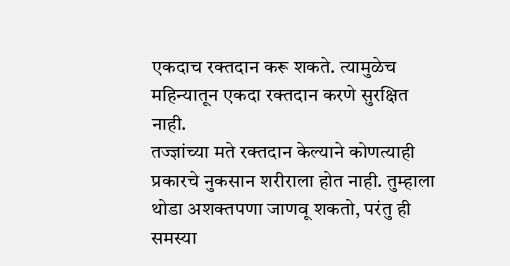एकदाच रक्तदान करू शकते. त्यामुळेच महिन्यातून एकदा रक्तदान करणे सुरक्षित नाही.
तज्ज्ञांच्या मते रक्तदान केल्याने कोणत्याही प्रकारचे नुकसान शरीराला होत नाही. तुम्हाला थोडा अशक्तपणा जाणवू शकतो, परंतु ही समस्या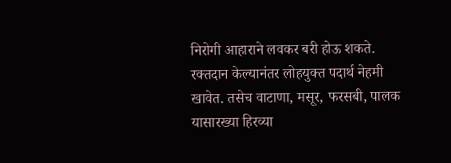निरोगी आहाराने लवकर बरी होऊ शकते. रक्तदान केल्यानंतर लोहयुक्त पदार्थ नेहमी खावेत. तसेच वाटाणा, मसूर, फरसबी, पालक यासारख्या हिरव्या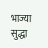भाज्या सुद्धा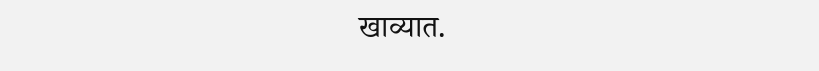खाव्यात.